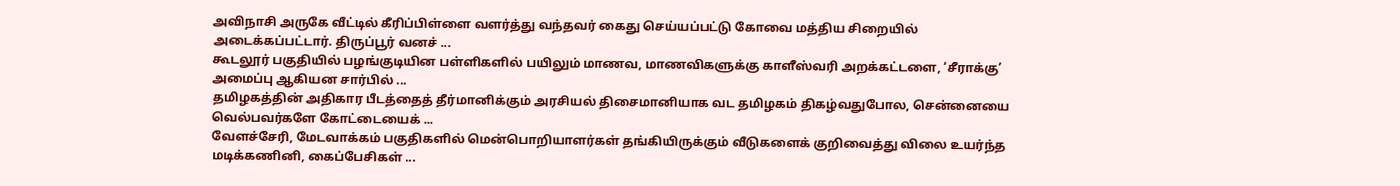அவிநாசி அருகே வீட்டில் கீரிப்பிள்ளை வளர்த்து வந்தவர் கைது செய்யப்பட்டு கோவை மத்திய சிறையில் அடைக்கப்பட்டார். திருப்பூர் வனச் ...
கூடலூர் பகுதியில் பழங்குடியின பள்ளிகளில் பயிலும் மாணவ, மாணவிகளுக்கு காளீஸ்வரி அறக்கட்டளை, ‘சீராக்கு’ அமைப்பு ஆகியன சார்பில் ...
தமிழகத்தின் அதிகார பீடத்தைத் தீர்மானிக்கும் அரசியல் திசைமானியாக வட தமிழகம் திகழ்வதுபோல, சென்னையை வெல்பவர்களே கோட்டையைக் ...
வேளச்சேரி, மேடவாக்கம் பகுதிகளில் மென்பொறியாளர்கள் தங்கியிருக்கும் வீடுகளைக் குறிவைத்து விலை உயர்ந்த மடிக்கணினி, கைப்பேசிகள் ...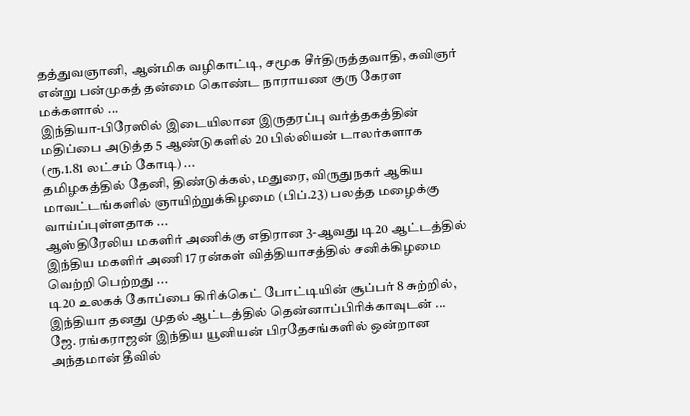தத்துவஞானி, ஆன்மிக வழிகாட்டி, சமூக சீர்திருத்தவாதி, கவிஞர் என்று பன்முகத் தன்மை கொண்ட நாராயண குரு கேரள மக்களால் ...
இந்தியா-பிரேஸில் இடையிலான இருதரப்பு வர்த்தகத்தின் மதிப்பை அடுத்த 5 ஆண்டுகளில் 20 பில்லியன் டாலர்களாக (ரூ.1.81 லட்சம் கோடி) ...
தமிழகத்தில் தேனி, திண்டுக்கல், மதுரை, விருதுநகர் ஆகிய மாவட்டங்களில் ஞாயிற்றுக்கிழமை (பிப்.23) பலத்த மழைக்கு வாய்ப்புள்ளதாக ...
ஆஸ்திரேலிய மகளிர் அணிக்கு எதிரான 3-ஆவது டி20 ஆட்டத்தில் இந்திய மகளிர் அணி 17 ரன்கள் வித்தியாசத்தில் சனிக்கிழமை வெற்றி பெற்றது ...
டி20 உலகக் கோப்பை கிரிக்கெட் போட்டியின் சூப்பர் 8 சுற்றில், இந்தியா தனது முதல் ஆட்டத்தில் தென்னாப்பிரிக்காவுடன் ...
ஜே. ரங்கராஜன் இந்திய யூனியன் பிரதேசங்களில் ஒன்றான அந்தமான் தீவில்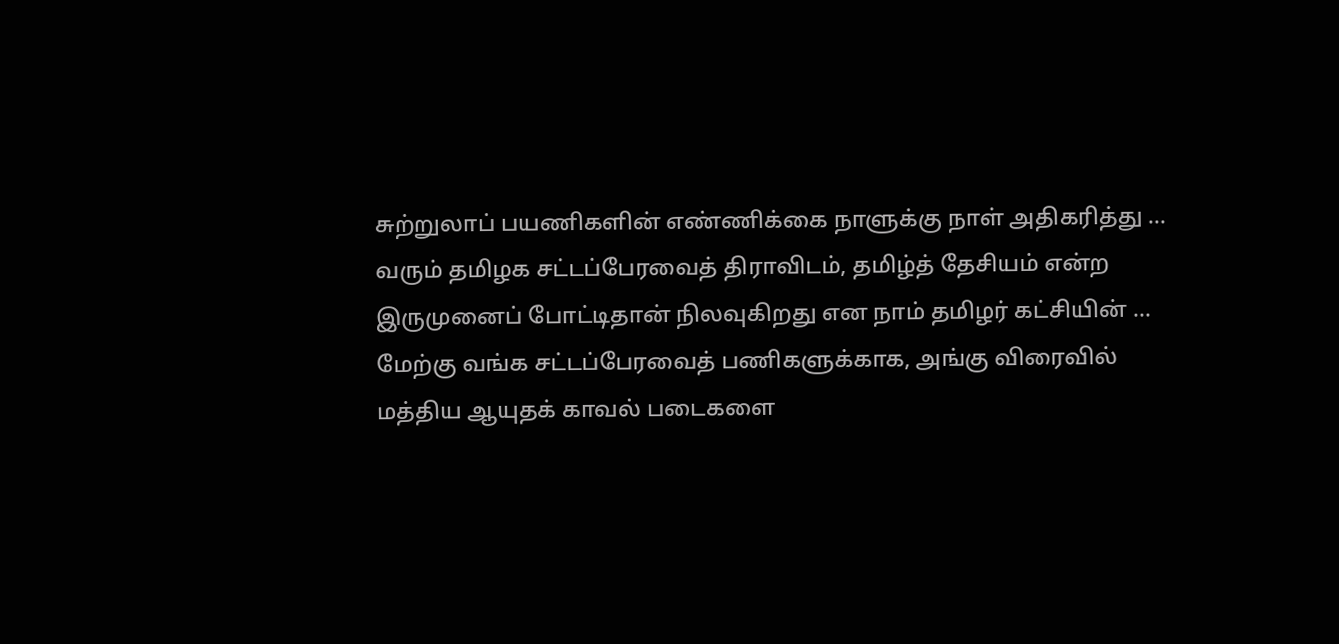சுற்றுலாப் பயணிகளின் எண்ணிக்கை நாளுக்கு நாள் அதிகரித்து ...
வரும் தமிழக சட்டப்பேரவைத் திராவிடம், தமிழ்த் தேசியம் என்ற இருமுனைப் போட்டிதான் நிலவுகிறது என நாம் தமிழர் கட்சியின் ...
மேற்கு வங்க சட்டப்பேரவைத் பணிகளுக்காக, அங்கு விரைவில் மத்திய ஆயுதக் காவல் படைகளை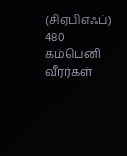(சிஏபிஎஃப்) 480 கம்பெனி வீரர்கள்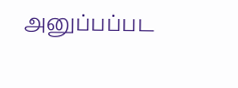அனுப்பப்பட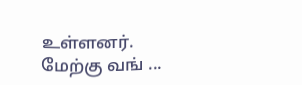உள்ளனர். மேற்கு வங் ...